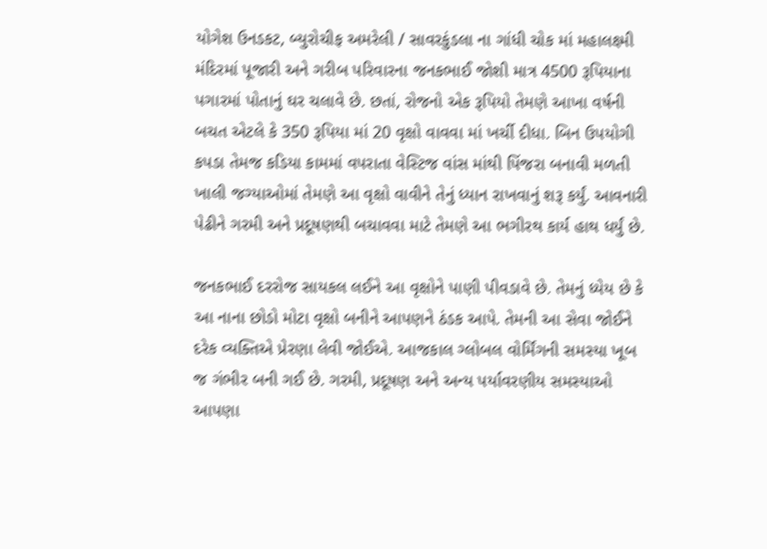યોગેશ ઉનડકટ, બ્યુરોચીફ અમરેલી / સાવરકુંડલા ના ગાંધી ચોક માં મહાલક્ષ્મી મંદિરમાં પૂજારી અને ગરીબ પરિવારના જનકભાઈ જોશી માત્ર 4500 રૂપિયાના પગારમાં પોતાનું ઘર ચલાવે છે. છતાં, રોજનો એક રૂપિયો તેમણે આખા વર્ષની બચત એટલે કે 350 રૂપિયા માં 20 વૃક્ષો વાવવા માં ખર્ચી દીધા. બિન ઉપયોગી કપડા તેમજ કડિયા કામમાં વપરાતા વેસ્ટિજ વાંસ માંથી પિંજરા બનાવી મળતી ખાલી જગ્યાઓમાં તેમણે આ વૃક્ષો વાવીને તેનું ધ્યાન રાખવાનું શરૂ કર્યું. આવનારી પેઢીને ગરમી અને પ્રદૂષણથી બચાવવા માટે તેમણે આ ભગીરથ કાર્ય હાથ ધર્યું છે.

જનકભાઈ દરરોજ સાયકલ લઈને આ વૃક્ષોને પાણી પીવડાવે છે. તેમનું ધ્યેય છે કે આ નાના છોડો મોટા વૃક્ષો બનીને આપણને ઠંડક આપે. તેમની આ સેવા જોઈને દરેક વ્યક્તિએ પ્રેરણા લેવી જોઈએ. આજકાલ ગ્લોબલ વોર્મિંગની સમસ્યા ખૂબ જ ગંભીર બની ગઈ છે. ગરમી, પ્રદૂષણ અને અન્ય પર્યાવરણીય સમસ્યાઓ આપણા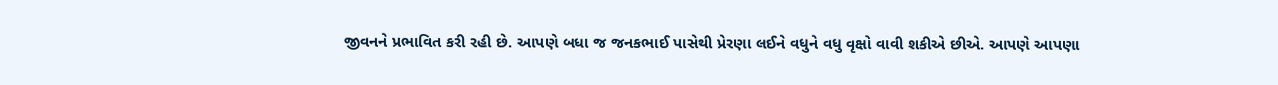જીવનને પ્રભાવિત કરી રહી છે. આપણે બધા જ જનકભાઈ પાસેથી પ્રેરણા લઈને વધુને વધુ વૃક્ષો વાવી શકીએ છીએ. આપણે આપણા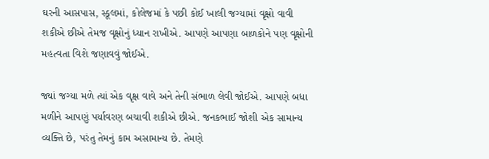ઘરની આસપાસ, સ્કૂલમાં, કોલેજમાં કે પછી કોઈ ખાલી જગ્યામાં વૃક્ષો વાવી શકીએ છીએ તેમજ વૃક્ષોનું ધ્યાન રાખીએ. આપણે આપણા બાળકોને પણ વૃક્ષોની મહત્વતા વિશે જણાવવું જોઈએ.

જ્યાં જગ્યા મળે ત્યાં એક વૃક્ષ વાવે અને તેની સંભાળ લેવી જોઈએ. આપણે બધા મળીને આપણું પર્યાવરણ બચાવી શકીએ છીએ. જનકભાઈ જોશી એક સામાન્ય વ્યક્તિ છે, પરંતુ તેમનું કામ અસામાન્ય છે. તેમણે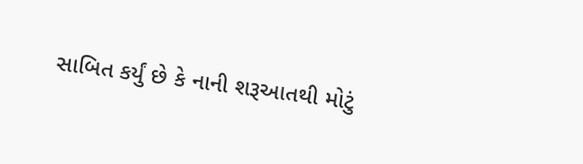સાબિત કર્યું છે કે નાની શરૂઆતથી મોટું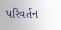પરિવર્તન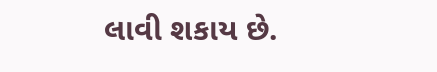લાવી શકાય છે.